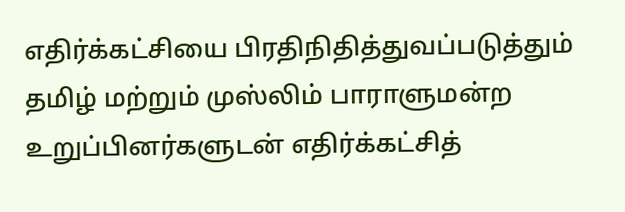எதிர்க்கட்சியை பிரதிநிதித்துவப்படுத்தும் தமிழ் மற்றும் முஸ்லிம் பாராளுமன்ற உறுப்பினர்களுடன் எதிர்க்கட்சித்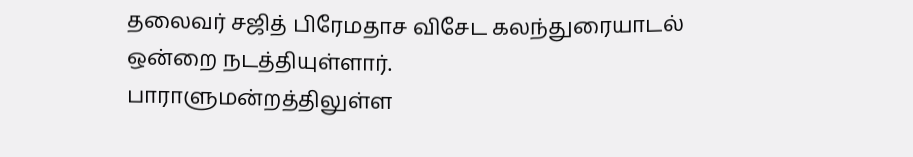தலைவர் சஜித் பிரேமதாச விசேட கலந்துரையாடல் ஒன்றை நடத்தியுள்ளார்.
பாராளுமன்றத்திலுள்ள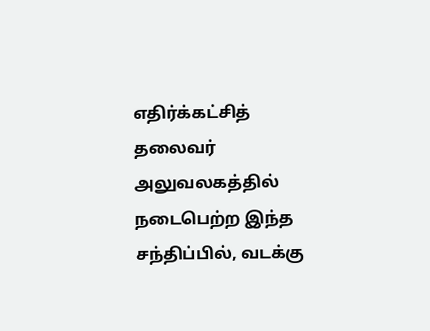எதிர்க்கட்சித் தலைவர் அலுவலகத்தில் நடைபெற்ற இந்த சந்திப்பில், வடக்கு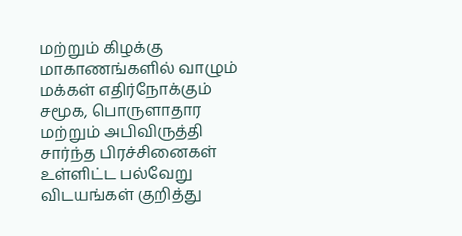மற்றும் கிழக்கு மாகாணங்களில் வாழும் மக்கள் எதிர்நோக்கும் சமூக, பொருளாதார மற்றும் அபிவிருத்தி சார்ந்த பிரச்சினைகள் உள்ளிட்ட பல்வேறு விடயங்கள் குறித்து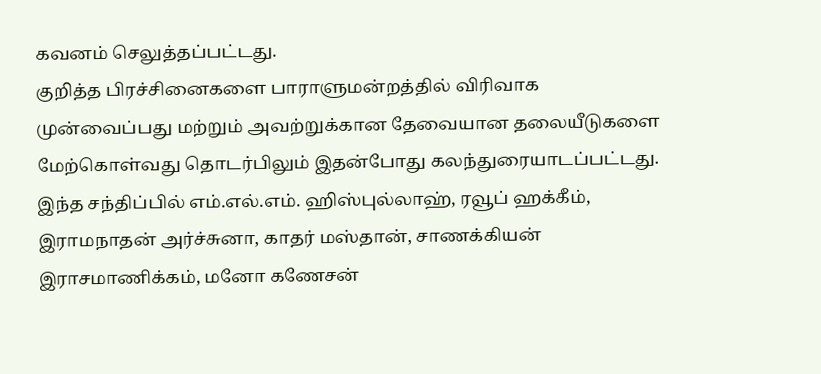கவனம் செலுத்தப்பட்டது.
குறித்த பிரச்சினைகளை பாராளுமன்றத்தில் விரிவாக முன்வைப்பது மற்றும் அவற்றுக்கான தேவையான தலையீடுகளை மேற்கொள்வது தொடர்பிலும் இதன்போது கலந்துரையாடப்பட்டது.
இந்த சந்திப்பில் எம்.எல்.எம். ஹிஸ்புல்லாஹ், ரவூப் ஹக்கீம், இராமநாதன் அர்ச்சுனா, காதர் மஸ்தான், சாணக்கியன் இராசமாணிக்கம், மனோ கணேசன்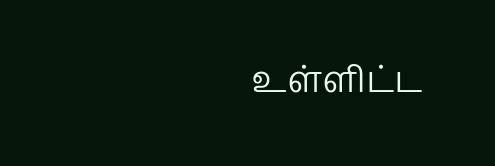உள்ளிட்ட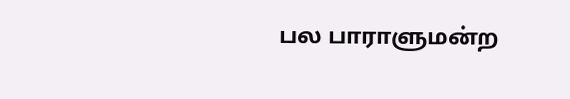பல பாராளுமன்ற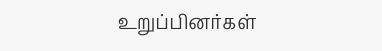உறுப்பினர்கள்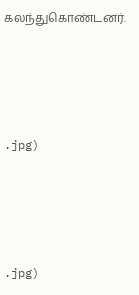கலந்துகொண்டனர்.




.jpg)




.jpg)